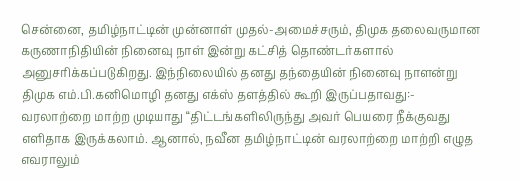சென்னை, தமிழ்நாட்டின் முன்னாள் முதல்-அமைச்சரும், திமுக தலைவருமான கருணாநிதியின் நினைவு நாள் இன்று கட்சித் தொண்டர்களால் அனுசரிக்கப்படுகிறது. இந்நிலையில் தனது தந்தையின் நினைவு நாளன்று திமுக எம்.பி.கனிமொழி தனது எக்ஸ் தளத்தில் கூறி இருப்பதாவது:- வரலாற்றை மாற்ற முடியாது “திட்டங்களிலிருந்து அவர் பெயரை நீக்குவது எளிதாக இருக்கலாம். ஆனால், நவீன தமிழ்நாட்டின் வரலாற்றை மாற்றி எழுத எவராலும்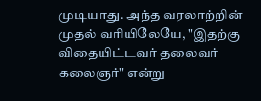முடியாது. அந்த வரலாற்றின் முதல் வரியிலேயே, "இதற்கு விதையிட்டவர் தலைவர் கலைஞர்" என்று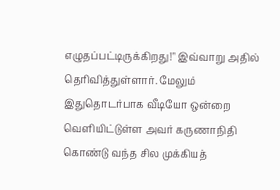எழுதப்பட்டிருக்கிறது!" இவ்வாறு அதில் தெரிவித்துள்ளார். மேலும் இதுதொடர்பாக வீடியோ ஒன்றை வெளியிட்டுள்ள அவர் கருணாநிதி கொண்டு வந்த சில முக்கியத்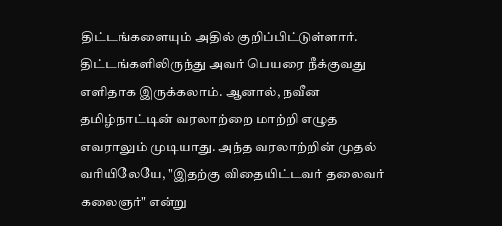திட்டங்களையும் அதில் குறிப்பிட்டுள்ளார். திட்டங்களிலிருந்து அவர் பெயரை நீக்குவது எளிதாக இருக்கலாம். ஆனால், நவீன தமிழ்நாட்டின் வரலாற்றை மாற்றி எழுத எவராலும் முடியாது. அந்த வரலாற்றின் முதல் வரியிலேயே, "இதற்கு விதையிட்டவர் தலைவர் கலைஞர்" என்று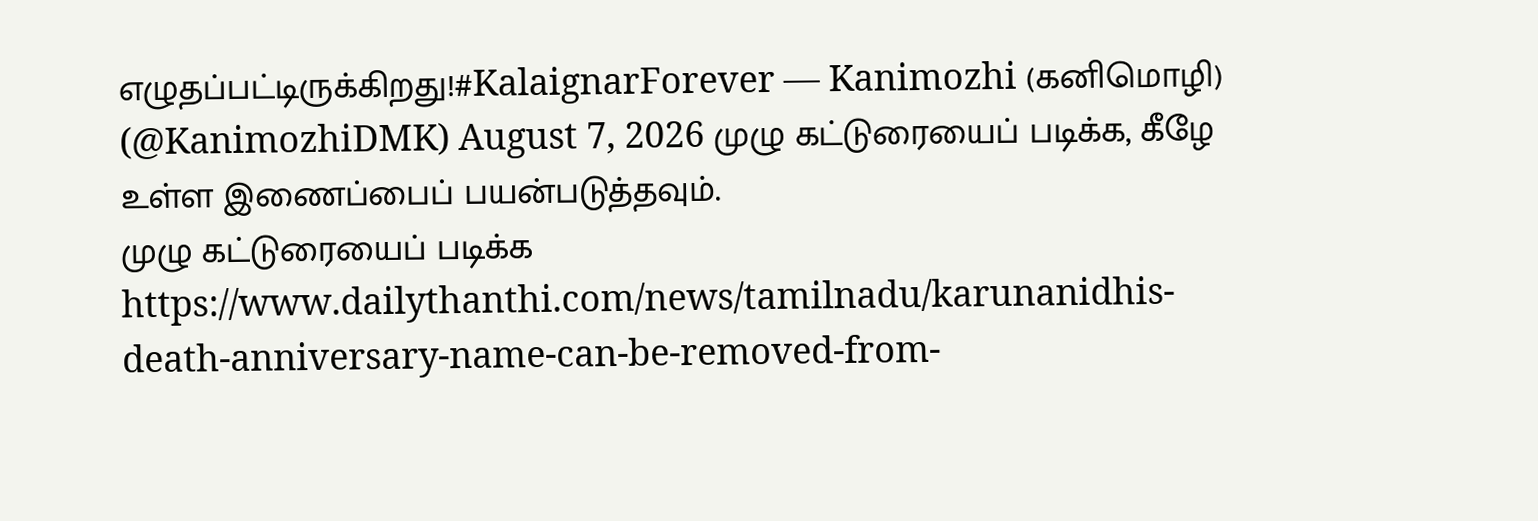எழுதப்பட்டிருக்கிறது!#KalaignarForever — Kanimozhi (கனிமொழி) (@KanimozhiDMK) August 7, 2026 முழு கட்டுரையைப் படிக்க, கீழே உள்ள இணைப்பைப் பயன்படுத்தவும்.
முழு கட்டுரையைப் படிக்க
https://www.dailythanthi.com/news/tamilnadu/karunanidhis-death-anniversary-name-can-be-removed-from-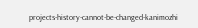projects-history-cannot-be-changed-kanimozhi